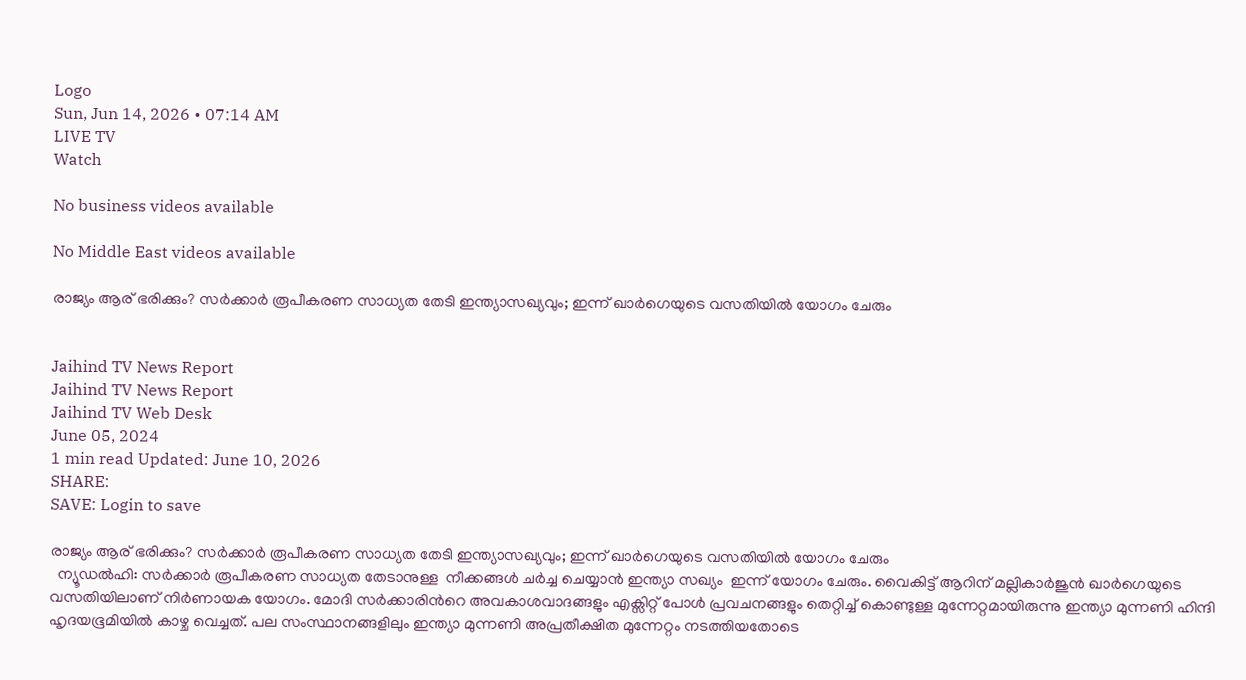Logo
Sun, Jun 14, 2026 • 07:14 AM
LIVE TV
Watch

No business videos available

No Middle East videos available

രാജ്യം ആര് ഭരിക്കും? സർക്കാർ രൂപീകരണ സാധ്യത തേടി ഇന്ത്യാസഖ്യവും; ഇന്ന് ഖാർഗെയുടെ വസതിയിൽ യോഗം ചേരും


Jaihind TV News Report
Jaihind TV News Report
Jaihind TV Web Desk
June 05, 2024
1 min read Updated: June 10, 2026
SHARE:
SAVE: Login to save

രാജ്യം ആര് ഭരിക്കും? സർക്കാർ രൂപീകരണ സാധ്യത തേടി ഇന്ത്യാസഖ്യവും; ഇന്ന് ഖാർഗെയുടെ വസതിയിൽ യോഗം ചേരും
  ന്യൂഡല്‍ഹി: സര്‍ക്കാര്‍ രൂപീകരണ സാധ്യത തേടാനുള്ള  നീക്കങ്ങള്‍ ചര്‍ച്ച ചെയ്യാൻ ഇന്ത്യാ സഖ്യം  ഇന്ന് യോഗം ചേരും. വൈകിട്ട് ആറിന് മല്ലികാര്‍ജുൻ ഖാര്‍ഗെയുടെ വസതിയിലാണ് നിര്‍ണായക യോഗം. മോദി സർക്കാരിന്‍റെ അവകാശവാദങ്ങളും എക്സിറ്റ് പോൾ പ്രവചനങ്ങളും തെറ്റിച്ച് കൊണ്ടുള്ള മുന്നേറ്റമായിരുന്നു ഇന്ത്യാ മുന്നണി ഹിന്ദി ഹൃദയഭൂമിയിൽ കാഴ്ച വെച്ചത്. പല സംസ്ഥാനങ്ങളിലും ഇന്ത്യാ മുന്നണി അപ്രതീക്ഷിത മുന്നേറ്റം നടത്തിയതോടെ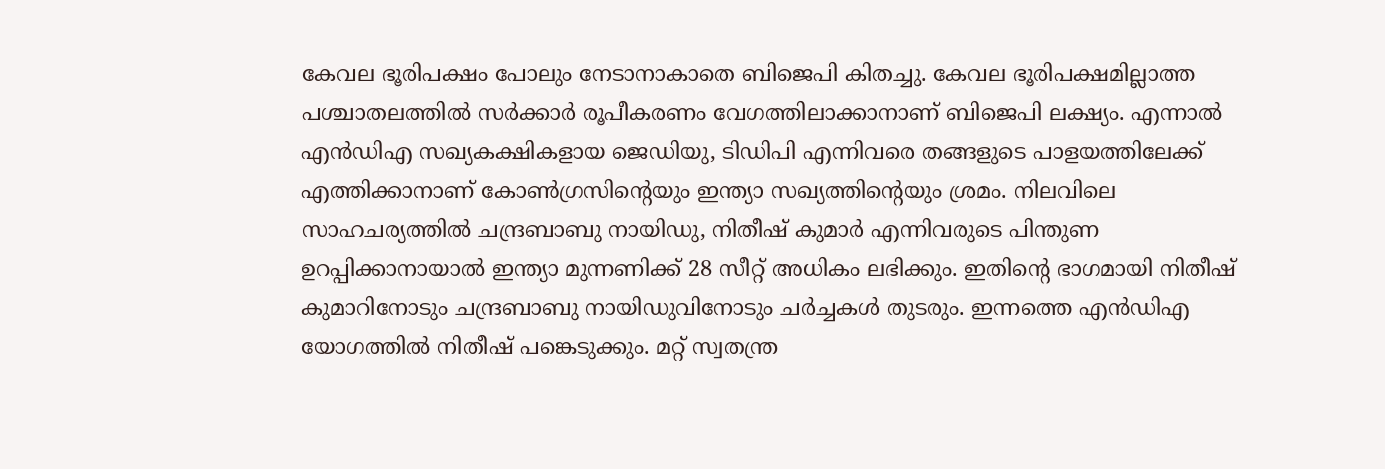കേവല ഭൂരിപക്ഷം പോലും നേടാനാകാതെ ബിജെപി കിതച്ചു. കേവല ഭൂരിപക്ഷമില്ലാത്ത പശ്ചാതലത്തിൽ സർക്കാർ രൂപീകരണം വേഗത്തിലാക്കാനാണ് ബിജെപി ലക്ഷ്യം. എന്നാൽ എൻഡിഎ സഖ്യകക്ഷികളായ ജെഡിയു, ടിഡിപി എന്നിവരെ തങ്ങളുടെ പാളയത്തിലേക്ക് എത്തിക്കാനാണ് കോൺഗ്രസിന്‍റെയും ഇന്ത്യാ സഖ്യത്തിന്‍റെയും ശ്രമം. നിലവിലെ സാഹചര്യത്തിൽ ചന്ദ്രബാബു നായിഡു, നിതീഷ് കുമാർ എന്നിവരുടെ പിന്തുണ ഉറപ്പിക്കാനായാൽ ഇന്ത്യാ മുന്നണിക്ക് 28 സീറ്റ് അധികം ലഭിക്കും. ഇതിന്‍റെ ഭാഗമായി നിതീഷ് കുമാറിനോടും ചന്ദ്രബാബു നായിഡുവിനോടും ചർച്ചകൾ തുടരും. ഇന്നത്തെ എൻഡിഎ യോഗത്തിൽ നിതീഷ് പങ്കെടുക്കും. മറ്റ് സ്വതന്ത്ര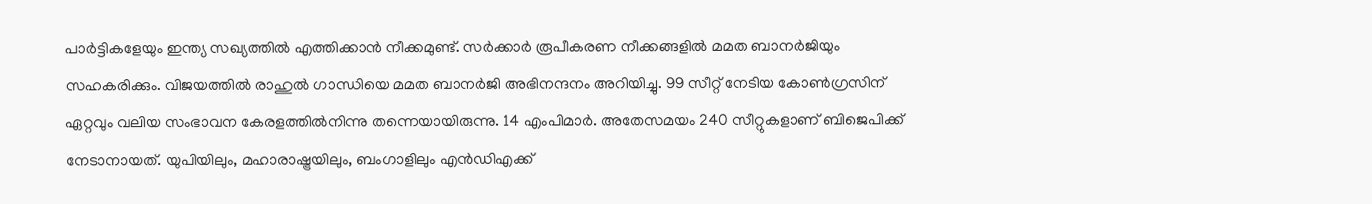പാർട്ടികളേയും ഇന്ത്യ സഖ്യത്തില്‍ എത്തിക്കാൻ നീക്കമുണ്ട്. സർക്കാർ രൂപീകരണ നീക്കങ്ങളിൽ മമത ബാനർജിയും സഹകരിക്കും. വിജയത്തിൽ രാഹുൽ ഗാന്ധിയെ മമത ബാനര്‍ജി അഭിനന്ദനം അറിയിച്ചു. 99 സീറ്റ് നേടിയ കോൺഗ്രസിന് ഏറ്റവും വലിയ സംഭാവന കേരളത്തിൽനിന്നു തന്നെയായിരുന്നു. 14 എംപിമാർ. അതേസമയം 240 സീറ്റുകളാണ് ബിജെപിക്ക് നേടാനായത്. യുപിയിലും, മഹാരാഷ്ട്രയിലും, ബംഗാളിലും എന്‍ഡിഎക്ക്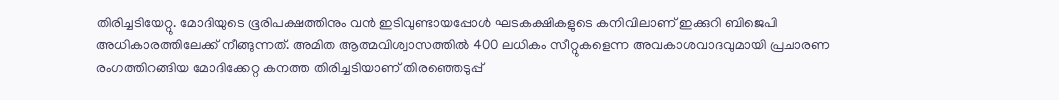തിരിച്ചടിയേറ്റു. മോദിയുടെ ഭൂരിപക്ഷത്തിനും വന്‍ ഇടിവുണ്ടായപ്പോള്‍ ഘടകക്ഷികളുടെ കനിവിലാണ് ഇക്കുറി ബിജെപി  അധികാരത്തിലേക്ക് നീങ്ങുന്നത്. അമിത ആത്മവിശ്വാസത്തില്‍ 400 ലധികം സീറ്റുകളെന്ന അവകാശവാദവുമായി പ്രചാരണ രംഗത്തിറങ്ങിയ മോദിക്കേറ്റ കനത്ത തിരിച്ചടിയാണ് തിരഞ്ഞെടുപ്പ്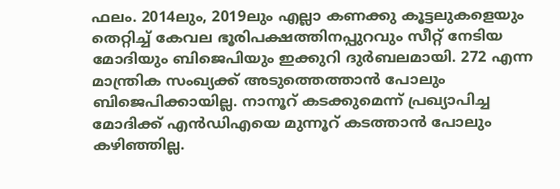ഫലം. 2014ലും, 2019ലും എല്ലാ കണക്കു കൂ‍ട്ടലുകളെയും തെറ്റിച്ച് കേവല ഭൂരിപക്ഷത്തിനപ്പുറവും സീറ്റ് നേടിയ മോദിയും ബിജെപിയും ഇക്കുറി ദുര്‍ബലമായി. 272 എന്ന മാന്ത്രിക സംഖ്യക്ക് അടുത്തെത്താന്‍ പോലും ബിജെപിക്കായില്ല. നാനൂറ് കടക്കുമെന്ന് പ്രഖ്യാപിച്ച മോദിക്ക് എന്‍ഡിഎയെ മുന്നൂറ് കടത്താന്‍ പോലും കഴിഞ്ഞില്ല.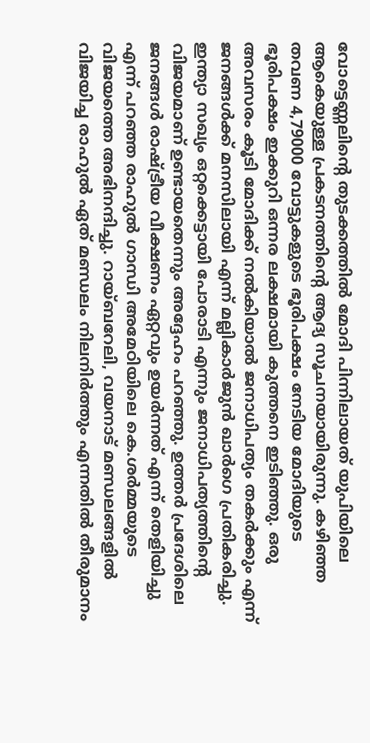വോട്ടെണ്ണലിന്‍റെ തുടക്കത്തില്‍ മോദി പിന്നിലായത് യുപിയിലെ ആകെയുള്ള പ്രകടനത്തിന്‍റെ ആദ്യ സൂചനയായിരുന്നു. കഴിഞ്ഞ തവണ 4,79000 വോട്ടുകളുടെ ഭൂരിപക്ഷം നേടിയ മോദിയുടെ ഭൂരിപക്ഷം ഇക്കുറി ഒന്നര ലക്ഷമായി കുത്തനെ ഇടിഞ്ഞു. ഒരു അവസരം കൂടി മോദിക്ക് നൽകിയാൽ ജനാധിപത്യം തകർക്കും എന്ന് ജനങ്ങൾക്ക് മനസിലായി എന്ന് മല്ലികാർജുൻ ഖാർഗെ പ്രതികരിച്ചു. ഇന്ത്യാ സഖ്യം ഒറ്റക്കെട്ടായി പോരാടി എന്നും ജനാധിപത്യത്തിന്‍റെ വിജയമാണ് ഉണ്ടായതെന്നും അദ്ദേഹം പറഞ്ഞു. ഉത്തർ പ്രദേശിലെ ജനങ്ങൾ രാഷ്ട്രീയ വീക്ഷണം ഏറ്റവും ഉയർന്നത് എന്ന് തെളിയിച്ചു എന്ന് പറഞ്ഞ രാഹുൽ ഗാന്ധി അമേഠിയിലെ കെ.ശർമ്മയുടെ വിജയത്തെ അഭിനന്ദിച്ചു. റായ്ബറേലി, വയനാട് മണ്ഡലങ്ങളിൽ വിജയിച്ച രാഹുൽ ഏത് മണ്ഡലം നിലനിർത്തും എന്നതിൽ തീരുമാനം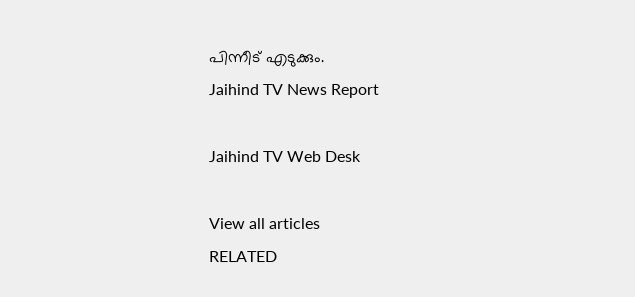പിന്നീട് എടുക്കും.
Jaihind TV News Report

Jaihind TV Web Desk

View all articles
RELATED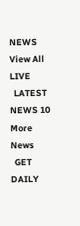NEWS
View All
LIVE
  LATEST NEWS 10
More News
  GET DAILY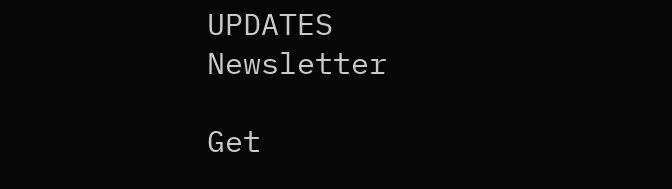UPDATES
Newsletter

Get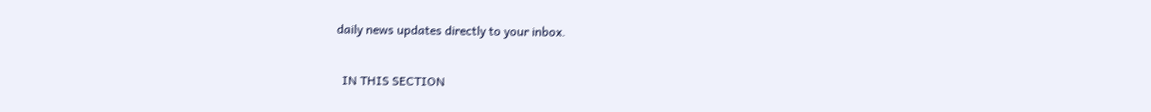daily news updates directly to your inbox.

  IN THIS SECTION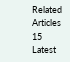Related Articles 15
Latest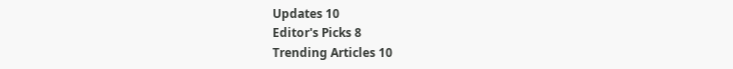Updates 10
Editor's Picks 8
Trending Articles 10